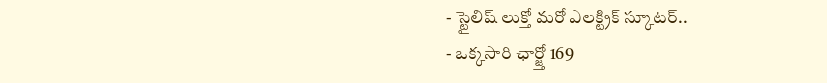- స్టైలిష్ లుక్తో మరో ఎలక్ట్రిక్ స్కూటర్..
- ఒక్కసారి ఛార్జ్తో 169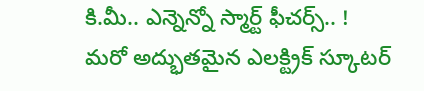కి.మీ.. ఎన్నెన్నో స్మార్ట్ ఫీచర్స్.. !
మరో అద్భుతమైన ఎలక్ట్రిక్ స్కూటర్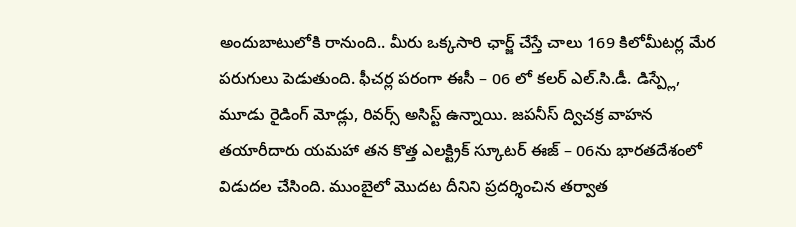అందుబాటులోకి రానుంది.. మీరు ఒక్కసారి ఛార్జ్ చేస్తే చాలు 169 కిలోమీటర్ల మేర పరుగులు పెడుతుంది. ఫీచర్ల పరంగా ఈసీ – 06 లో కలర్ ఎల్.సి.డీ. డిస్ప్లే, మూడు రైడింగ్ మోడ్లు, రివర్స్ అసిస్ట్ ఉన్నాయి. జపనీస్ ద్విచక్ర వాహన తయారీదారు యమహా తన కొత్త ఎలక్ట్రిక్ స్కూటర్ ఈజ్ – 06ను భారతదేశంలో విడుదల చేసింది. ముంబైలో మొదట దీనిని ప్రదర్శించిన తర్వాత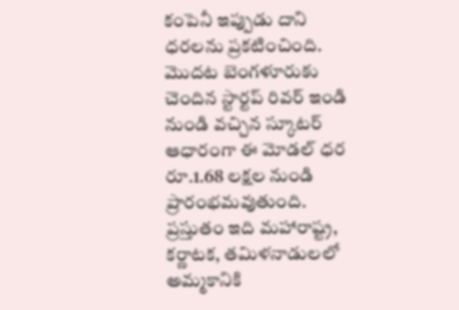కంపెనీ ఇప్పుడు దాని ధరలను ప్రకటించింది. మొదట బెంగళూరుకు చెందిన స్టార్టప్ రివర్ ఇండి నుండి వచ్చిన స్కూటర్ ఆధారంగా ఈ మోడల్ ధర రూ.1.68 లక్షల నుండి ప్రారంభమవుతుంది. ప్రస్తుతం ఇది మహారాష్ట్ర, కర్ణాటక, తమిళనాడులలో అమ్మకానికి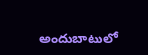అందుబాటులో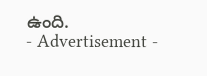ఉంది.
- Advertisement -